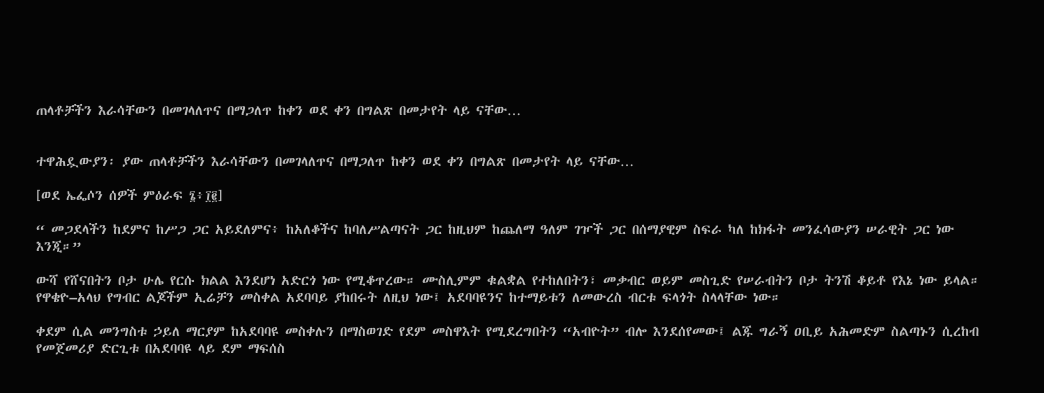ጠላቶቻችን እራሳቸውን በመገላለጥና በማጋለጥ ከቀን ወደ ቀን በግልጽ በመታየት ላይ ናቸው…


ተዋሕዷውያን፡ ያው ጠላቶቻችን እራሳቸውን በመገላለጥና በማጋለጥ ከቀን ወደ ቀን በግልጽ በመታየት ላይ ናቸው…

[ወደ ኤፌሶን ሰዎች ምዕራፍ ፮፥፲፪]

“ መጋደላችን ከደምና ከሥጋ ጋር አይደለምና፥ ከአለቆችና ከባለሥልጣናት ጋር ከዚህም ከጨለማ ዓለም ገዦች ጋር በሰማያዊም ስፍራ ካለ ከክፋት መንፈሳውያን ሠራዊት ጋር ነው እንጂ።”

ውሻ የሸናበትን ቦታ ሁሌ የርሱ ክልል እንደሆነ አድርጎ ነው የሚቆጥረው። ሙስሊምም ቁልቋል የተከለበትን፣ መቃብር ወይም መስጊድ የሠራብትን ቦታ ትንሽ ቆይቶ የእኔ ነው ይላል። የዋቄዮ–አላህ የግብር ልጆችም ኢሬቻን መስቀል አደባባይ ያከበሩት ለዚህ ነው፤ አደባባዩንና ከተማይቱን ለመውረስ ብርቱ ፍላጎት ስላላቸው ነው።

ቀደም ሲል መንግስቱ ኃይለ ማርያም ከአደባባዩ መስቀሉን በማስወገድ የደም መስዋእት የሚደረግበትን “አብዮት” ብሎ እንደሰየመው፤ ልጁ ግራኝ ዐቢይ አሕመድም ስልጣኑን ሲረከብ የመጀመሪያ ድርጊቱ በአደባባዩ ላይ ደም ማፍሰስ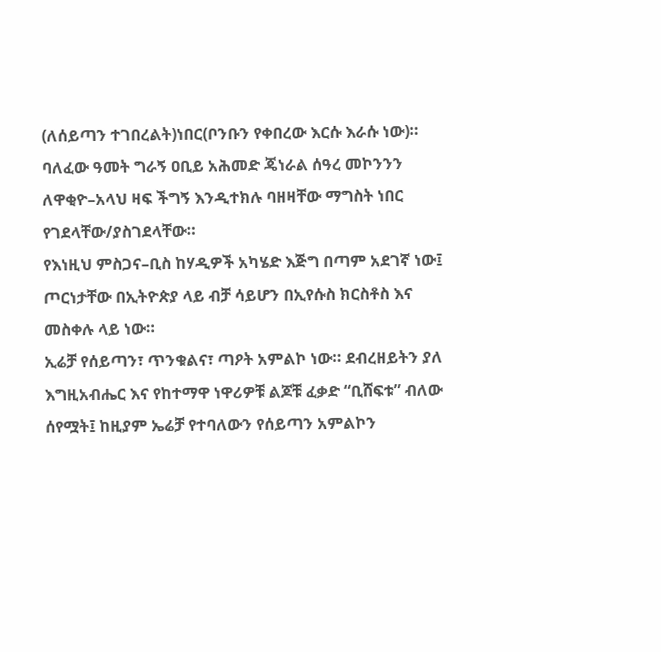(ለሰይጣን ተገበረልት)ነበር(ቦንቡን የቀበረው እርሱ እራሱ ነው)። ባለፈው ዓመት ግራኝ ዐቢይ አሕመድ ጄነራል ሰዓረ መኮንንን ለዋቂዮ–አላህ ዛፍ ችግኝ እንዲተክሉ ባዘዛቸው ማግስት ነበር የገደላቸው/ያስገደላቸው።
የእነዚህ ምስጋና–ቢስ ከሃዲዎች አካሄድ እጅግ በጣም አደገኛ ነው፤ ጦርነታቸው በኢትዮጵያ ላይ ብቻ ሳይሆን በኢየሱስ ክርስቶስ እና መስቀሉ ላይ ነው።
ኢሬቻ የሰይጣን፣ ጥንቁልና፣ ጣዖት አምልኮ ነው። ደብረዘይትን ያለ እግዚአብሔር እና የከተማዋ ነዋሪዎቹ ልጆቹ ፈቃድ “ቢሸፍቱ” ብለው ሰየሟት፤ ከዚያም ኤሬቻ የተባለውን የሰይጣን አምልኮን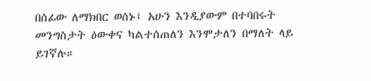በሰፊው ለማክበር ወሰኑ፤ አሁን እንዲያውም በተባበሩት መንግስታት ዕውቀና ካልተሰጠለን እንሞታለን በማለት ላይ ይገኛሉ።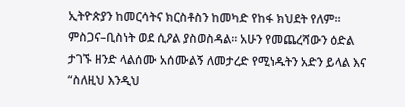ኢትዮጵያን ከመርሳትና ክርስቶስን ከመካድ የከፋ ክህደት የለም። ምስጋና–ቢስነት ወደ ሲዖል ያስወስዳል። አሁን የመጨረሻውን ዕድል ታገኙ ዘንድ ላልሰሙ አሰሙልኝ ለመታረድ የሚነዱትን አድን ይላል እና “ስለዚህ እንዲህ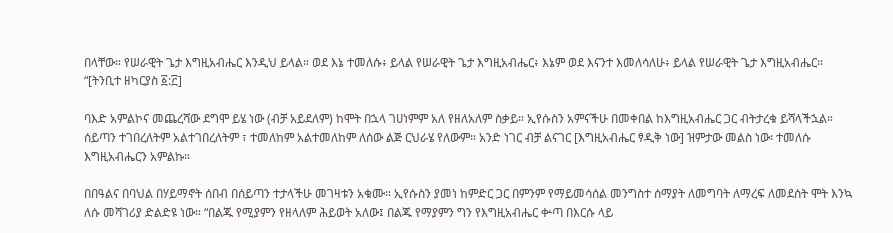በላቸው። የሠራዊት ጌታ እግዚአብሔር እንዲህ ይላል። ወደ እኔ ተመለሱ፥ ይላል የሠራዊት ጌታ እግዚአብሔር፥ እኔም ወደ እናንተ እመለሳለሁ፥ ይላል የሠራዊት ጌታ እግዚአብሔር። “[ትንቢተ ዘካርያስ ፩:፫]

ባእድ አምልኮና መጨረሻው ደግሞ ይሄ ነው (ብቻ አይደለም) ከሞት በኋላ ገሀነምም አለ የዘለአለም ስቃይ። ኢየሱስን አምናችሁ በመቀበል ከእግዚአብሔር ጋር ብትታረቁ ይሻላችኋል። ሰይጣን ተገበረለትም አልተገበረለትም ፣ ተመለከም አልተመለከም ለሰው ልጅ ርህራሄ የለውም። አንድ ነገር ብቻ ልናገር [እግዚአብሔር ፃዲቅ ነው] ዝምታው መልስ ነው፡ ተመለሱ እግዚአብሔርን አምልኩ።

በበዓልና በባህል በሃይማኖት ሰበብ በሰይጣን ተታላችሁ መገዛቱን አቁሙ። ኢየሱስን ያመነ ከምድር ጋር በምንም የማይመሳሰል መንግስተ ሰማያት ለመግባት ለማረፍ ለመደሰት ሞት እንኳ ለሱ መሻገሪያ ድልድዩ ነው። “በልጁ የሚያምን የዘላለም ሕይወት አለው፤ በልጁ የማያምን ግን የእግዚአብሔር ቍጣ በእርሱ ላይ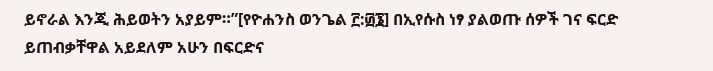ይኖራል እንጂ ሕይወትን አያይም።”[የዮሐንስ ወንጌል ፫:፴፮] በኢየሱስ ነፃ ያልወጡ ሰዎች ገና ፍርድ ይጠብቃቸዋል አይደለም አሁን በፍርድና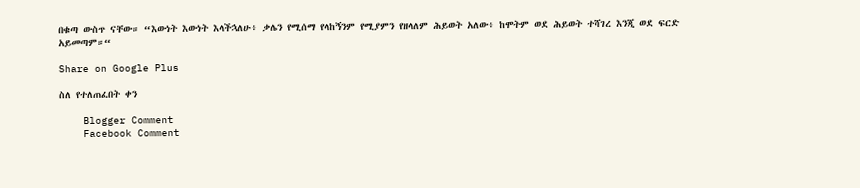በቁጣ ውስጥ ናቸው። “እውነት እውነት እላችኋለሁ፥ ቃሌን የሚሰማ የላከኝንም የሚያምን የዘላለም ሕይወት አለው፥ ከሞትም ወደ ሕይወት ተሻገረ እንጂ ወደ ፍርድ አይመጣም።“

Share on Google Plus

ስለ የተለጠፈበት ቀን

    Blogger Comment
    Facebook Comment